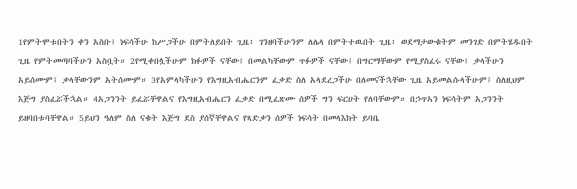1የምትሞቱበትን ቀን አስቡ፤ ነፍሳችሁ ከሥጋችሁ በምትለይበት ጊዜ፥ ገንዘባችሁንም ለሌላ በምትተዉበት ጊዜ፥ ወደማታውቁትም መንገድ በምትሄዱበት ጊዜ የምትመጣባችሁን አስቧት። 2የሚቀበሏችሁም ክፉዎች ናቸው፤ በመልካቸውም ጥፉዎች ናቸው፤ በግርማቸውም የሚያስፈሩ ናቸው፤ ቃላችሁን አይሰሙም፤ ቃላቸውንም አትሰሙም። 3የአምላካችሁን የእግዚአብሔርንም ፈቃድ ስለ አላደረጋችሁ በለመናችኋቸው ጊዜ አይመልሱላችሁም፤ ስለዚህም እጅግ ያስፈሯችኋል። 4አጋንንት ይፈሯቸዋልና የእግዚአብሔርን ፈቃድ በሚፈጽሙ ሰዎች ግን ፍርሀት የለባቸውም። በኃጥኣን ነፍሳትም አጋንንት ይዘባበቱባቸዋል። 5ይህን ዓለም ስለ ናቁት እጅግ ደስ ያሰኛቸዋልና የጻድቃን ሰዎች ነፍሳት በመላእክት ይባቤ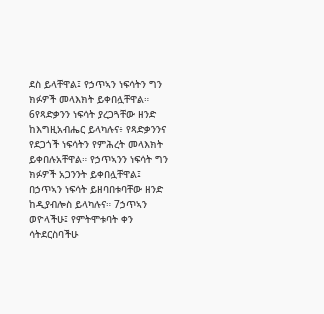ደስ ይላቸዋል፤ የኃጥኣን ነፍሳትን ግን ክፉዎች መላእክት ይቀበሏቸዋል። 6የጻድቃንን ነፍሳት ያረጋጓቸው ዘንድ ከእግዚአብሔር ይላካሉና፥ የጻድቃንንና የደጋጎች ነፍሳትን የምሕረት መላእክት ይቀበሉአቸዋል። የኃጥኣንን ነፍሳት ግን ክፉዎች አጋንንት ይቀበሏቸዋል፤ በኃጥኣን ነፍሳት ይዘባበቱባቸው ዘንድ ከዲያብሎስ ይላካሉና። 7ኃጥኣን ወዮላችሁ፤ የምትሞቱባት ቀን ሳትደርስባችሁ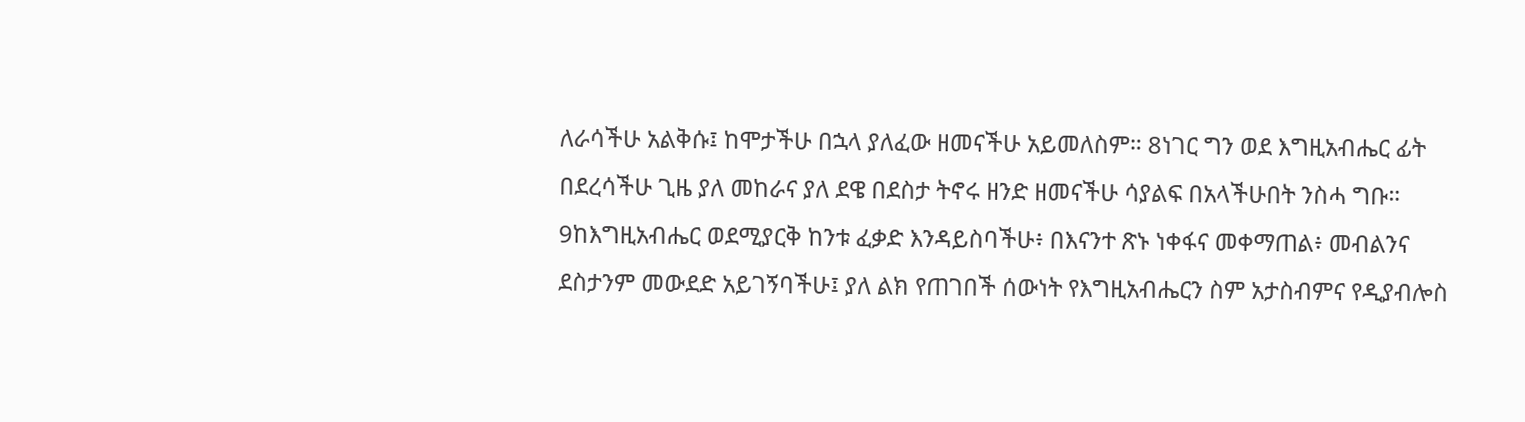ለራሳችሁ አልቅሱ፤ ከሞታችሁ በኋላ ያለፈው ዘመናችሁ አይመለስም። 8ነገር ግን ወደ እግዚአብሔር ፊት በደረሳችሁ ጊዜ ያለ መከራና ያለ ደዌ በደስታ ትኖሩ ዘንድ ዘመናችሁ ሳያልፍ በአላችሁበት ንስሓ ግቡ። 9ከእግዚአብሔር ወደሚያርቅ ከንቱ ፈቃድ እንዳይስባችሁ፥ በእናንተ ጽኑ ነቀፋና መቀማጠል፥ መብልንና ደስታንም መውደድ አይገኝባችሁ፤ ያለ ልክ የጠገበች ሰውነት የእግዚአብሔርን ስም አታስብምና የዲያብሎስ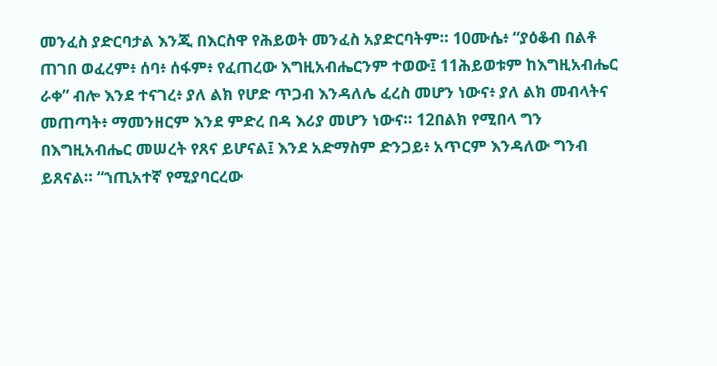መንፈስ ያድርባታል እንጂ በእርስዋ የሕይወት መንፈስ አያድርባትም። 10ሙሴ፥ “ያዕቆብ በልቶ ጠገበ ወፈረም፥ ሰባ፥ ሰፋም፥ የፈጠረው እግዚአብሔርንም ተወው፤ 11ሕይወቱም ከእግዚአብሔር ራቀ” ብሎ እንደ ተናገረ፥ ያለ ልክ የሆድ ጥጋብ እንዳለሌ ፈረስ መሆን ነውና፥ ያለ ልክ መብላትና መጠጣት፥ ማመንዘርም እንደ ምድረ በዳ እሪያ መሆን ነውና። 12በልክ የሚበላ ግን በእግዚአብሔር መሠረት የጸና ይሆናል፤ እንደ አድማስም ድንጋይ፥ አጥርም እንዳለው ግንብ ይጸናል። “ኀጢአተኛ የሚያባርረው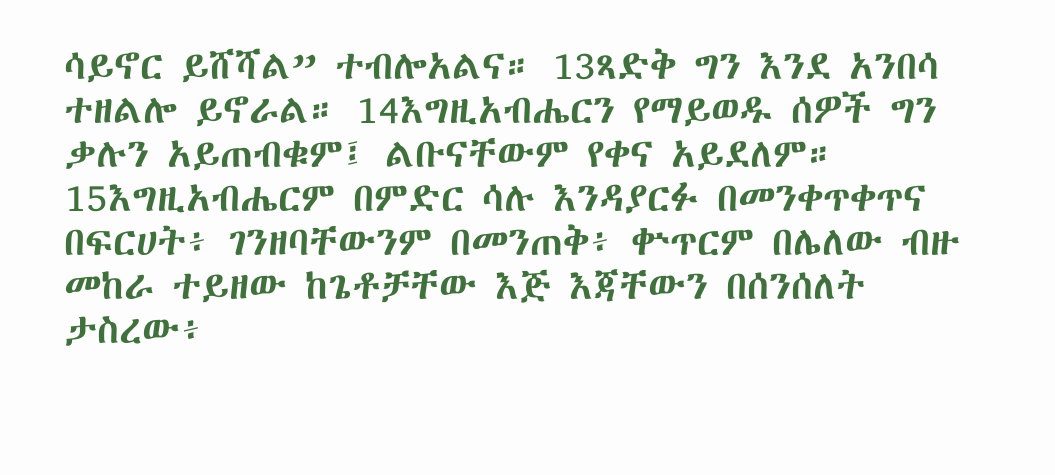ሳይኖር ይሸሻል” ተብሎአልና። 13ጻድቅ ግን እንደ አንበሳ ተዘልሎ ይኖራል። 14እግዚአብሔርን የማይወዱ ሰዎች ግን ቃሉን አይጠብቁም፤ ልቡናቸውም የቀና አይደለም። 15እግዚአብሔርም በምድር ሳሉ እንዳያርፉ በመንቀጥቀጥና በፍርሀት፥ ገንዘባቸውንም በመንጠቅ፥ ቍጥርም በሌለው ብዙ መከራ ተይዘው ከጌቶቻቸው እጅ እጃቸውን በሰንሰለት ታስረው፥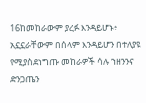16ከመከራውም ያረፉ እንዳይሆኑ፥ አኗኗራቸውም በሰላም እንዳይሆን በተለያዩ የሚያስደነግጡ መከራዎች ሳሉ ኀዘንንና ድንጋጤን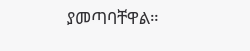ያመጣባቸዋል።